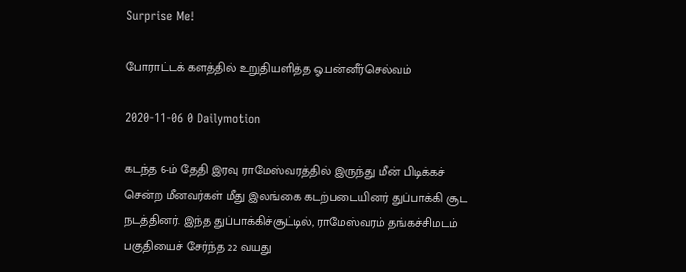Surprise Me!

போராட்டக் களத்தில் உறுதியளித்த ஓ.பன்னீர்செல்வம்

2020-11-06 0 Dailymotion

கடந்த 6-ம் தேதி இரவு ராமேஸ்வரத்தில் இருந்து மீன் பிடிக்கச் சென்ற மீனவர்கள் மீது இலங்கை கடற்படையினர் துப்பாக்கி சூட நடத்தினர். இந்த துப்பாக்கிச்சூட்டில், ராமேஸ்வரம் தங்கச்சிமடம் பகுதியைச் சேர்ந்த 22 வயது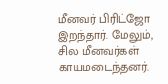மீனவர் பிரிட்ஜோ இறந்தார். மேலும், சில மீனவர்கள் காயமடைந்தனர்.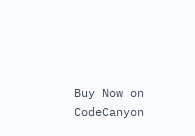Buy Now on CodeCanyon